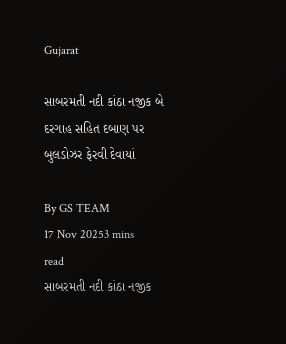Gujarat

સાબરમતી નદી કાંઠા નજીક બે દરગાહ સહિત દબાણ પર બુલડોઝર ફેરવી દેવાયાં

By GS TEAM
17 Nov 20253 mins read
સાબરમતી નદી કાંઠા નજીક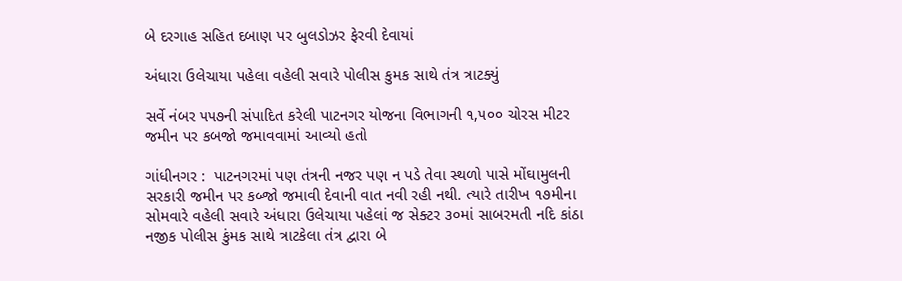બે દરગાહ સહિત દબાણ પર બુલડોઝર ફેરવી દેવાયાં

અંધારા ઉલેચાયા પહેલા વહેલી સવારે પોલીસ કુમક સાથે તંત્ર ત્રાટક્યું

સર્વે નંબર ૫૫૭ની સંપાદિત કરેલી પાટનગર યોજના વિભાગની ૧,૫૦૦ ચોરસ મીટર જમીન પર કબજો જમાવવામાં આવ્યો હતો

ગાંધીનગર :  પાટનગરમાં પણ તંત્રની નજર પણ ન પડે તેવા સ્થળો પાસે મોંઘામુલની સરકારી જમીન પર કબ્જો જમાવી દેવાની વાત નવી રહી નથી. ત્યારે તારીખ ૧૭મીના સોમવારે વહેલી સવારે અંધારા ઉલેચાયા પહેલાં જ સેક્ટર ૩૦માં સાબરમતી નદિ કાંઠા નજીક પોલીસ કુંમક સાથે ત્રાટકેલા તંત્ર દ્વારા બે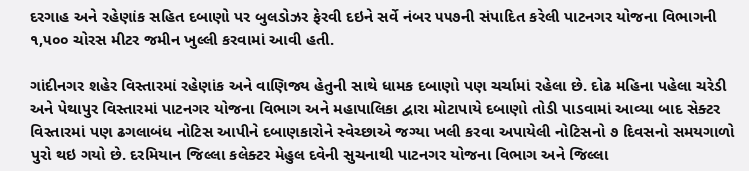દરગાહ અને રહેણાંક સહિત દબાણો પર બુલડોઝર ફેરવી દઇને સર્વે નંબર ૫૫૭ની સંપાદિત કરેલી પાટનગર યોજના વિભાગની ૧,૫૦૦ ચોરસ મીટર જમીન ખુલ્લી કરવામાં આવી હતી.

ગાંદીનગર શહેર વિસ્તારમાં રહેણાંક અને વાણિજ્ય હેતુની સાથે ધામક દબાણો પણ ચર્ચામાં રહેલા છે. દોઢ મહિના પહેલા ચરેડી અને પેથાપુર વિસ્તારમાં પાટનગર યોજના વિભાગ અને મહાપાલિકા દ્વારા મોટાપાયે દબાણો તોડી પાડવામાં આવ્યા બાદ સેક્ટર વિસ્તારમાં પણ ઢગલાબંધ નોટિસ આપીને દબાણકારોને સ્વેચ્છાએ જગ્યા ખલી કરવા અપાયેલી નોટિસનો ૭ દિવસનો સમયગાળો પુરો થઇ ગયો છે. દરમિયાન જિલ્લા કલેક્ટર મેહુલ દવેની સુચનાથી પાટનગર યોજના વિભાગ અને જિલ્લા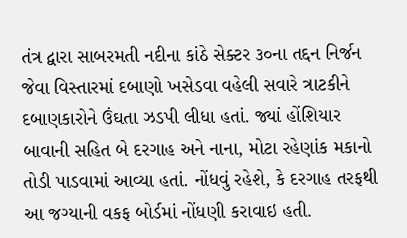તંત્ર દ્વારા સાબરમતી નદીના કાંઠે સેક્ટર ૩૦ના તદ્દન નિર્જન જેવા વિસ્તારમાં દબાણો ખસેડવા વહેલી સવારે ત્રાટકીને દબાણકારોને ઉંઘતા ઝડપી લીધા હતાં. જ્યાં હોંશિયાર બાવાની સહિત બે દરગાહ અને નાના, મોટા રહેણાંક મકાનો તોડી પાડવામાં આવ્યા હતાં. નોંધવું રહેશે, કે દરગાહ તરફથી આ જગ્યાની વકફ બોર્ડમાં નોંધણી કરાવાઇ હતી.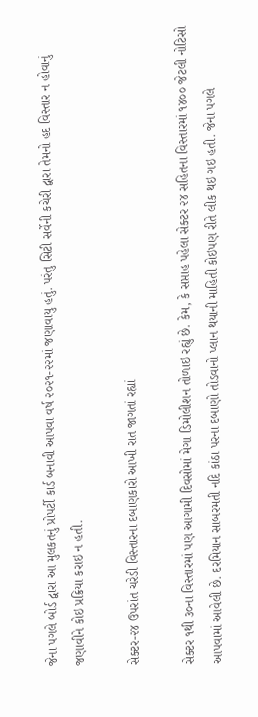જેના પગલે બોર્ડ દ્વારા આ મુલકતનું પ્રોપર્ટી કાર્ડ બનાવી આપવા વર્ષ ૨૦૨૧-૨૨માં જણાવાયુ હતું. પરંતુ સિટી સર્વેની કચેરી દ્વારા તેમનો હદ વિસ્તાર ન હોવાનું જણાવીને કોઇ પ્રક્રિયા કરાઇ ન હતી.

સેક્ટર-૨૪ ઉપરાંત ચરેડી વિસ્તારના દબાણકારો આખી રાત જાગતાં રહ્યાં

સેક્ટર ૧થી ૩૦ના વિસ્તારમાં પણ આગામી દિવસોમાં મેગા ડિમોલીશન તોળાઇ રહ્યું છે. કેમ, કે સપ્તાહ પહેલા સેક્ટર ૨૪ સહિતના વિસ્તારમાં ૧૪૦૦ જેટલી નોટિસો આપવામાં આવેલી છે. દરમિયાન સાબરમતી નદિ કાંઠા પરના દબાણો તોડવાનો પ્લાન થયાની માહિતી કોઇપણ રીતે લીક થઇ ગઇ હતી. જેના પગલે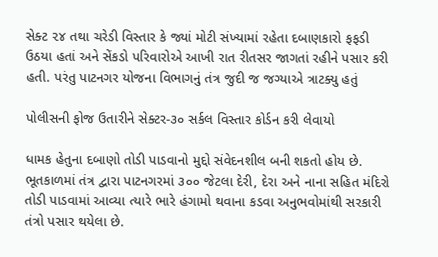સેક્ટ ૨૪ તથા ચરેડી વિસ્તાર કે જ્યાં મોટી સંખ્યામાં રહેતા દબાણકારો ફફડી ઉઠયા હતાં અને સેંકડો પરિવારોએ આખી રાત રીતસર જાગતાં રહીને પસાર કરી હતી. પરંતુ પાટનગર યોજના વિભાગનું તંત્ર જુદી જ જગ્યાએ ત્રાટક્યુ હતું

પોલીસની ફોજ ઉતારીને સેક્ટર-૩૦ સર્કલ વિસ્તાર કોર્ડન કરી લેવાયો

ધામક હેતુના દબાણો તોડી પાડવાનો મુદ્દો સંવેદનશીલ બની શકતો હોય છે. ભૂતકાળમાં તંત્ર દ્વારા પાટનગરમાં ૩૦૦ જેટલા દેરી, દેરા અને નાના સહિત મંદિરો તોડી પાડવામાં આવ્યા ત્યારે ભારે હંગામો થવાના કડવા અનુભવોમાંથી સરકારી તંત્રો પસાર થયેલા છે.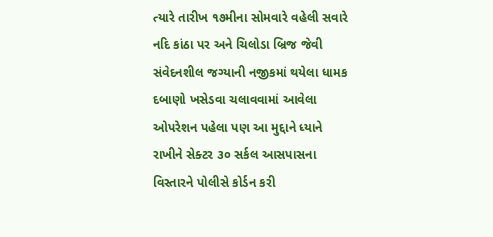ત્યારે તારીખ ૧૭મીના સોમવારે વહેલી સવારે નદિ કાંઠા પર અને ચિલોડા બ્રિજ જેવી સંવેદનશીલ જગ્યાની નજીકમાં થયેલા ધામક દબાણો ખસેડવા ચલાવવામાં આવેલા ઓપરેશન પહેલા પણ આ મુદ્દાને ધ્યાને રાખીને સેક્ટર ૩૦ સર્કલ આસપાસના વિસ્તારને પોલીસે કોર્ડન કરી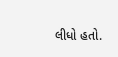લીધો હતો.